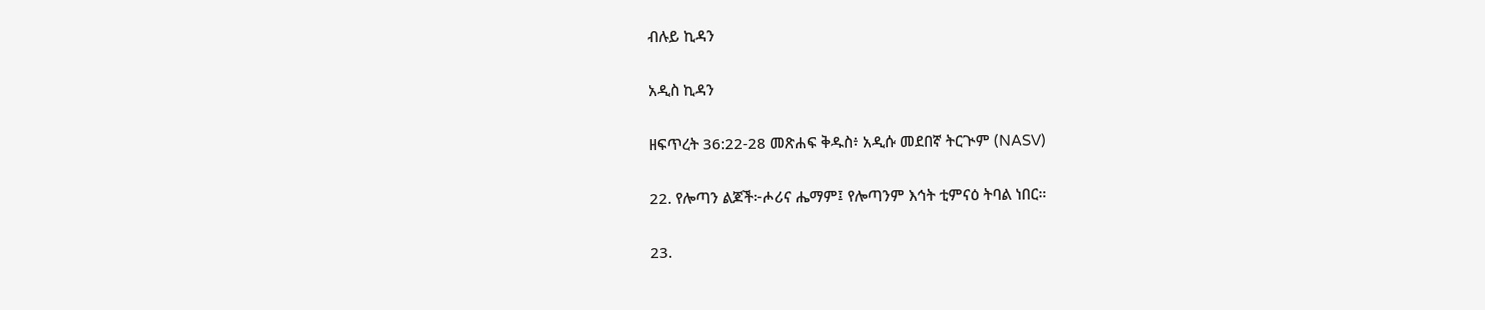ብሉይ ኪዳን

አዲስ ኪዳን

ዘፍጥረት 36:22-28 መጽሐፍ ቅዱስ፥ አዲሱ መደበኛ ትርጒም (NASV)

22. የሎጣን ልጆች፦ሖሪና ሔማም፤ የሎጣንም እኅት ቲምናዕ ትባል ነበር።

23.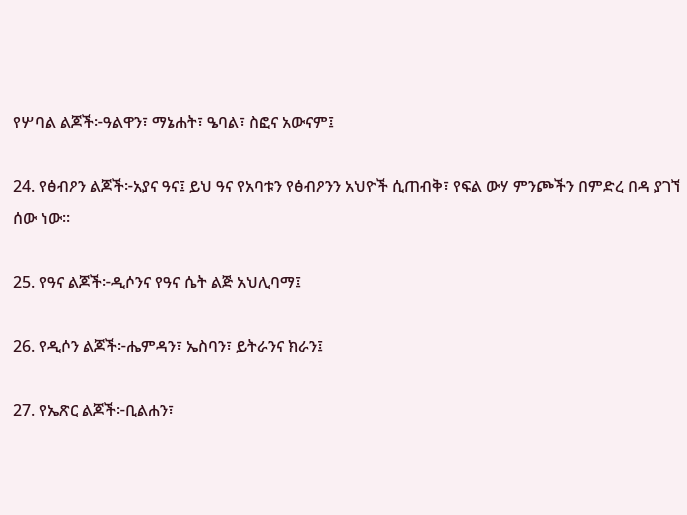የሦባል ልጆች፦ዓልዋን፣ ማኔሐት፣ ዔባል፣ ስፎና አውናም፤

24. የፅብዖን ልጆች፦አያና ዓና፤ ይህ ዓና የአባቱን የፅብዖንን አህዮች ሲጠብቅ፣ የፍል ውሃ ምንጮችን በምድረ በዳ ያገኘ ሰው ነው።

25. የዓና ልጆች፦ዲሶንና የዓና ሴት ልጅ አህሊባማ፤

26. የዲሶን ልጆች፦ሔምዳን፣ ኤስባን፣ ይትራንና ክራን፤

27. የኤጽር ልጆች፦ቢልሐን፣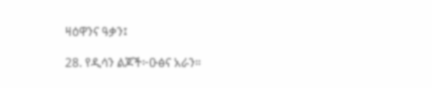ዛዕዋንና ዓቃን፤

28. የዲሳን ልጆች፦ዑፅና አራን።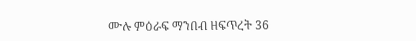ሙሉ ምዕራፍ ማንበብ ዘፍጥረት 36